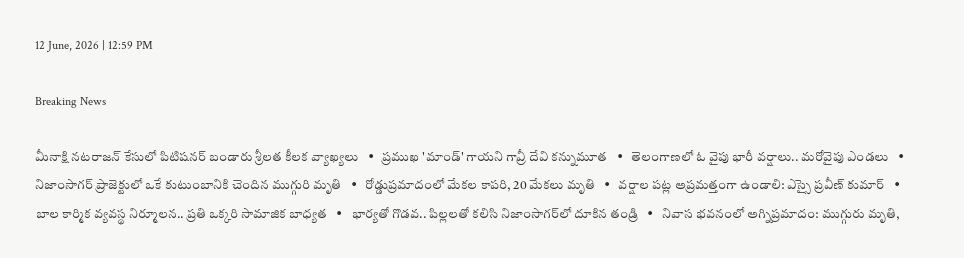12 June, 2026 | 12:59 PM

Breaking News

మీనాక్షి నటరాజన్ కేసులో పిటిషనర్ బండారు శ్రీలత కీలక వ్యాఖ్యలు   •   ప్రముఖ 'మాండ్' గాయని గావ్రీ దేవి కన్నుమూత   •   తెలంగాణలో ఓ వైపు భారీ వర్షాలు.. మరోవైపు ఎండలు   •   నిజాంసాగర్ ప్రాజెక్టులో ఒకే కుటుంబానికి చెందిన ముగ్గురి మృతి   •   రోడ్డుప్రమాదంలో మేకల కాపరి, 20 మేకలు మృతి   •   వర్షాల పట్ల అప్రమత్తంగా ఉండాలి: ఎస్సై ప్రవీణ్ కుమార్   •   బాల కార్మిక వ్యవస్థ నిర్మూలన.. ప్రతి ఒక్కరి సామాజిక బాధ్యత   •   భార్య‌తో గొడ‌వ‌.. పిల్లలతో కలిసి నిజాంసాగ‌ర్‌లో దూకిన తండ్రి   •   నివాస భవనంలో అగ్నిప్రమాదం: ముగ్గురు మృతి,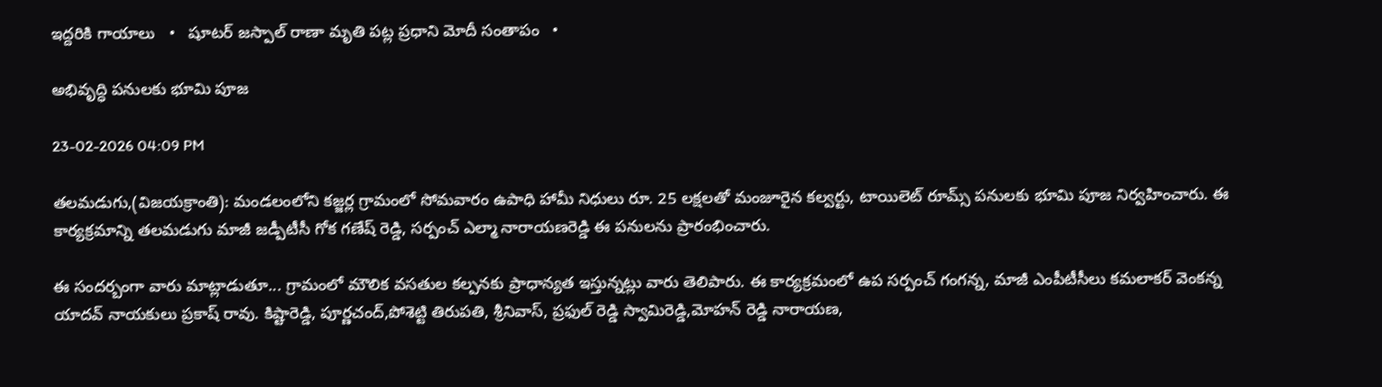ఇద్దరికి గాయాలు   •   షూటర్ జస్పాల్ రాణా మృతి పట్ల ప్రధాని మోదీ సంతాపం   •

అభివృద్ధి పనులకు భూమి పూజ

23-02-2026 04:09 PM

తలమడుగు,(విజయక్రాంతి): మండలంలోని కజ్జర్ల గ్రామంలో సోమవారం ఉపాధి హామీ నిధులు రూ. 25 లక్షలతో మంజూరైన కల్వర్టు, టాయిలెట్ రూమ్స్ పనులకు భూమి పూజ నిర్వహించారు. ఈ కార్యక్రమాన్ని తలమడుగు మాజీ జడ్పీటీసీ గోక గణేష్ రెడ్డి, సర్పంచ్ ఎల్మా నారాయణరెడ్డి ఈ పనులను ప్రారంభించారు.

ఈ సందర్బంగా వారు మాట్లాడుతూ... గ్రామంలో మౌలిక వసతుల కల్పనకు ప్రాధాన్యత ఇస్తున్నట్లు వారు తెలిపారు. ఈ కార్యక్రమంలో ఉప సర్పంచ్ గంగన్న, మాజీ ఎంపీటీసీలు కమలాకర్ వెంకన్న యాదవ్ నాయకులు ప్రకాష్ రావు. కిష్టారెడ్డి, పూర్ణచంద్,పోశెట్టి తిరుపతి, శ్రీనివాస్, ప్రఫుల్ రెడ్డి స్వామిరెడ్డి,మోహన్ రెడ్డి నారాయణ,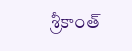శ్రీకాంత్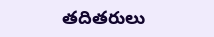తదితరులు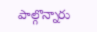పాల్గొన్నారు